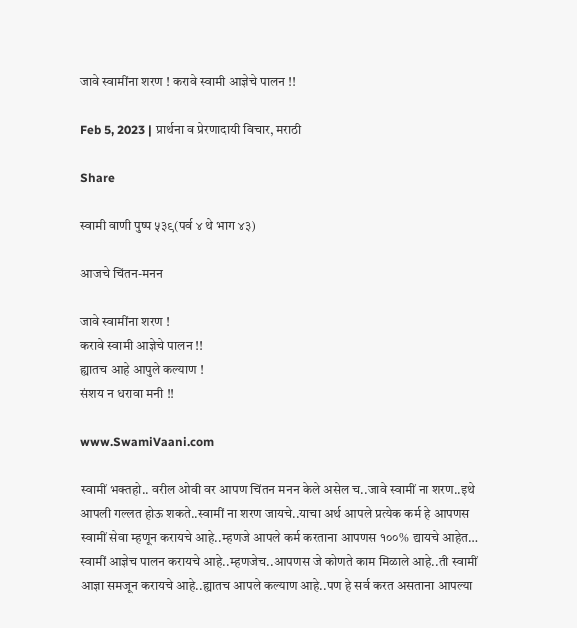जावे स्वामींना शरण ! करावे स्वामी आज्ञेचे पालन !!

Feb 5, 2023 | प्रार्थना व प्रेरणादायी विचार, मराठी

Share

स्वामी वाणी पुष्प ५३९(पर्व ४ थे भाग ४३)

आजचे चिंतन-मनन

जावे स्वामींना शरण !
करावे स्वामी आज्ञेचे पालन !!
ह्यातच आहे आपुले कल्याण !
संशय न धरावा मनी !!

www.SwamiVaani.com

स्वामीं भक्तहो.. वरील ओवी वर आपण चिंतन मनन केले असेल च..जावे स्वामीं ना शरण..इथे आपली गल्लत होऊ शकते..स्वामीं ना शरण जायचे..याचा अर्थ आपले प्रत्येक कर्म हे आपणस स्वामीं सेवा म्हणून करायचे आहे..म्हणजे आपले कर्म करताना आपणस १००% द्यायचे आहेत… स्वामीं आज्ञेच पालन करायचे आहे..म्हणजेच..आपणस जे कोणते काम मिळाले आहे..ती स्वामीं आज्ञा समजून करायचे आहे..ह्यातच आपले कल्याण आहे..पण हे सर्व करत असताना आपल्या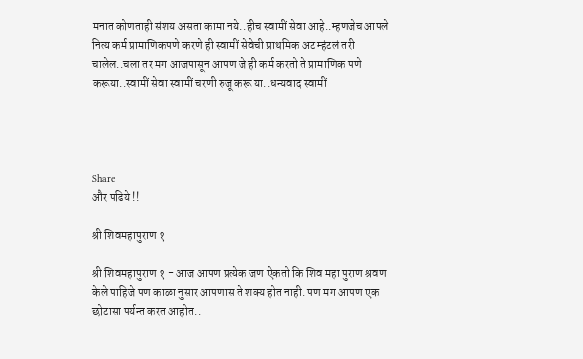मनात कोणताही संशय असता कामा नये..हीच स्वामीं सेवा आहे..म्हणजेच आपले नित्य कर्म प्रामाणिकपणे करणे ही स्वामीं सेवेची प्राथमिक अट म्हंटलं तरी चालेल..चला तर मग आजपासून आपण जे ही कर्म करतो ते प्रामाणिक पणे करूया..स्वामीं सेवा स्वामीं चरणी रुजू करू या..धन्यवाद स्वामीं




Share
और पढिये !!

श्री शिवमहापुराण १

श्री शिवमहापुराण १ - आज आपण प्रत्येक जण ऐकतो कि शिव महा पुराण श्रवण केले पाहिजे पण काळा नुसार आपणास ते शक्य होत नाही. पण मग आपण एक छोटासा पर्यन्त करत आहोत..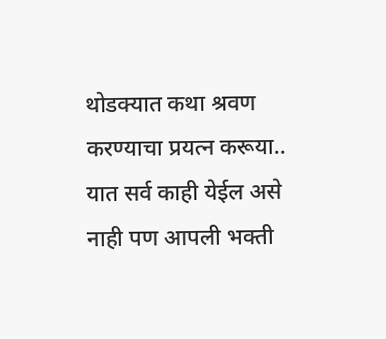थोडक्यात कथा श्रवण करण्याचा प्रयत्न करूया.. यात सर्व काही येईल असे नाही पण आपली भक्ती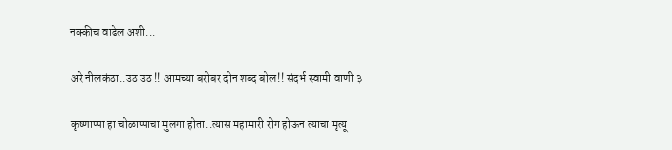नक्कीच वाढेल अशी...

अरे नीलकंठा..उठ उठ !! आमच्या बरोबर दोन शब्द बोल!! संदर्भ स्वामी वाणी ३

कृष्णाप्पा हा चोळाप्पाचा मुलगा होता..त्यास महामारी रोग होऊन त्याचा मृत्यू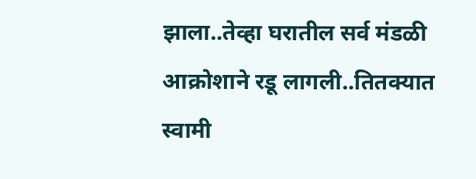झाला..तेव्हा घरातील सर्व मंडळी आक्रोशाने रडू लागली..तितक्यात स्वामी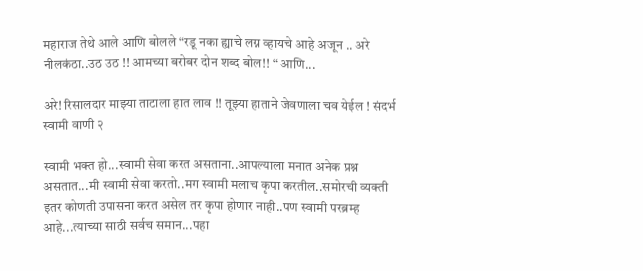महाराज तेथे आले आणि बोलले “रडू नका ह्याचे लग्न व्हायचे आहे अजून .. अरे नीलकंठा..उठ उठ !! आमच्या बरोबर दोन शब्द बोल!! “ आणि...

अरे! रिसालदार माझ्या ताटाला हात लाव !! तूझ्या हाताने जेवणाला चव येईल ! संदर्भ स्वामी वाणी २

स्वामी भक्त हो...स्वामी सेवा करत असताना..आपल्याला मनात अनेक प्रश्न असतात...मी स्वामी सेवा करतो..मग स्वामी मलाच कृपा करतील..समोरची व्यक्ती इतर कोणती उपासना करत असेल तर कृपा होणार नाही..पण स्वामी परब्रम्ह आहे...त्याच्या साठी सर्वच समान...पहा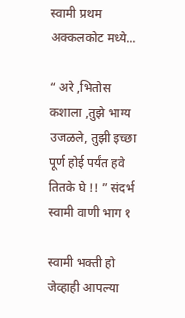स्वामी प्रथम अक्कलकोट मध्ये...

“ अरे ,भितोस कशाला ,तुझे भाग्य उजळले, तुझी इच्छा पूर्ण होई पर्यंत हवे तितके घे !! ” संदर्भ स्वामी वाणी भाग १

स्वामी भक्ती हो जेव्हाही आपल्या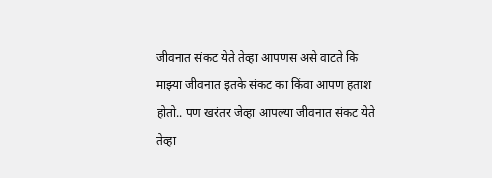जीवनात संकट येते तेव्हा आपणस असे वाटते कि माझ्या जीवनात इतके संकट का किंवा आपण हताश होतो.. पण खरंतर जेव्हा आपल्या जीवनात संकट येते तेव्हा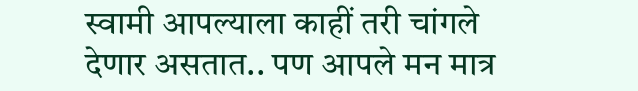स्वामी आपल्याला काहीं तरी चांगले देणार असतात.. पण आपले मन मात्र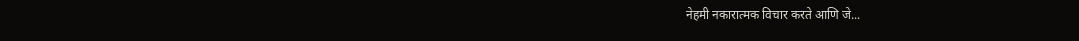नेहमी नकारात्मक विचार करते आणि जे...